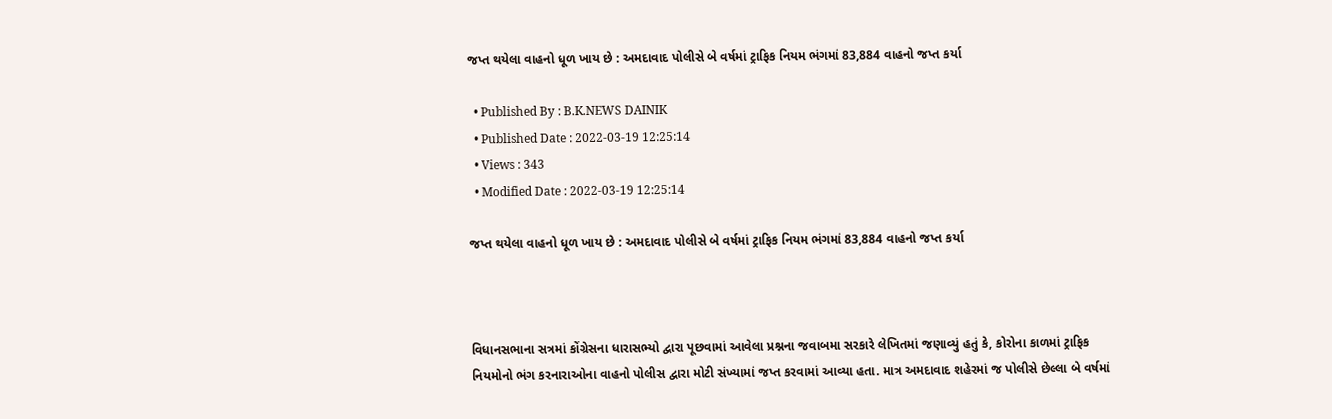જપ્ત થયેલા વાહનો ધૂળ ખાય છે : અમદાવાદ પોલીસે બે વર્ષમાં ટ્રાફિક નિયમ ભંગમાં 83,884 વાહનો જપ્ત કર્યા

  • Published By : B.K.NEWS DAINIK
  • Published Date : 2022-03-19 12:25:14
  • Views : 343
  • Modified Date : 2022-03-19 12:25:14

જપ્ત થયેલા વાહનો ધૂળ ખાય છે : અમદાવાદ પોલીસે બે વર્ષમાં ટ્રાફિક નિયમ ભંગમાં 83,884 વાહનો જપ્ત કર્યા



વિધાનસભાના સત્રમાં કોંગ્રેસના ધારાસભ્યો દ્વારા પૂછવામાં આવેલા પ્રશ્નના જવાબમા સરકારે લેખિતમાં જણાવ્યું હતું કે, કોરોના કાળમાં ટ્રાફિક નિયમોનો ભંગ કરનારાઓના વાહનો પોલીસ દ્વારા મોટી સંખ્યામાં જપ્ત કરવામાં આવ્યા હતા. માત્ર અમદાવાદ શહેરમાં જ પોલીસે છેલ્લા બે વર્ષમાં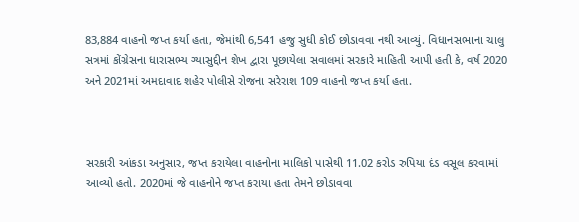83,884 વાહનો જપ્ત કર્યા હતા, જેમાંથી 6,541 હજુ સુધી કોઈ છોડાવવા નથી આવ્યું. વિધાનસભાના ચાલુ સત્રમાં કોંગ્રેસના ધારાસભ્ય ગ્યાસુદ્દીન શેખ દ્વારા પૂછાયેલા સવાલમાં સરકારે માહિતી આપી હતી કે, વર્ષ 2020 અને 2021માં અમદાવાદ શહેર પોલીસે રોજના સરેરાશ 109 વાહનો જપ્ત કર્યા હતા.



સરકારી આંકડા અનુસાર, જપ્ત કરાયેલા વાહનોના માલિકો પાસેથી 11.02 કરોડ રુપિયા દંડ વસૂલ કરવામાં આવ્યો હતો. 2020માં જે વાહનોને જપ્ત કરાયા હતા તેમને છોડાવવા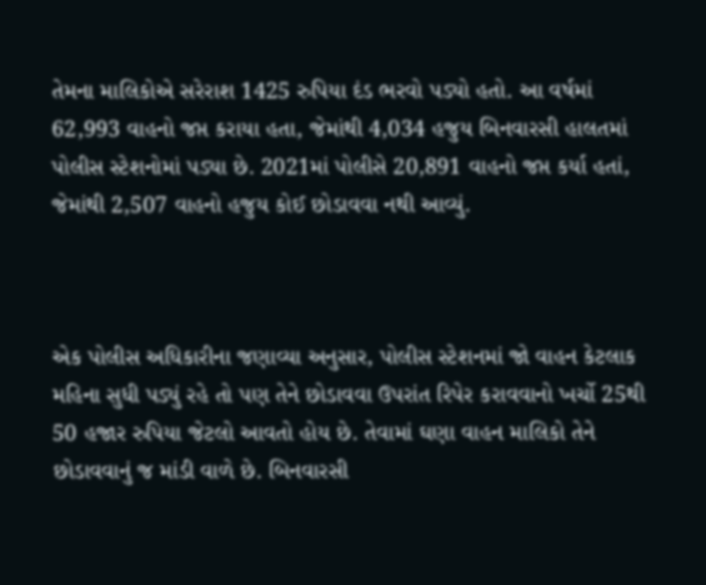તેમના માલિકોએ સરેરાશ 1425 રુપિયા દંડ ભરવો પડ્યો હતો. આ વર્ષમાં 62,993 વાહનો જપ્ત કરાયા હતા, જેમાંથી 4,034 હજુય બિનવારસી હાલતમાં પોલીસ સ્ટેશનોમાં પડ્યા છે. 2021માં પોલીસે 20,891 વાહનો જપ્ત કર્યા હતાં, જેમાંથી 2,507 વાહનો હજુય કોઈ છોડાવવા નથી આવ્યું.



એક પોલીસ અધિકારીના જણાવ્યા અનુસાર, પોલીસ સ્ટેશનમાં જો વાહન કેટલાક મહિના સુધી પડ્યું રહે તો પણ તેને છોડાવવા ઉપરાંત રિપેર કરાવવાનો ખર્ચો 25થી 50 હજાર રુપિયા જેટલો આવતો હોય છે. તેવામાં ઘણા વાહન માલિકો તેને છોડાવવાનું જ માંડી વાળે છે. બિનવારસી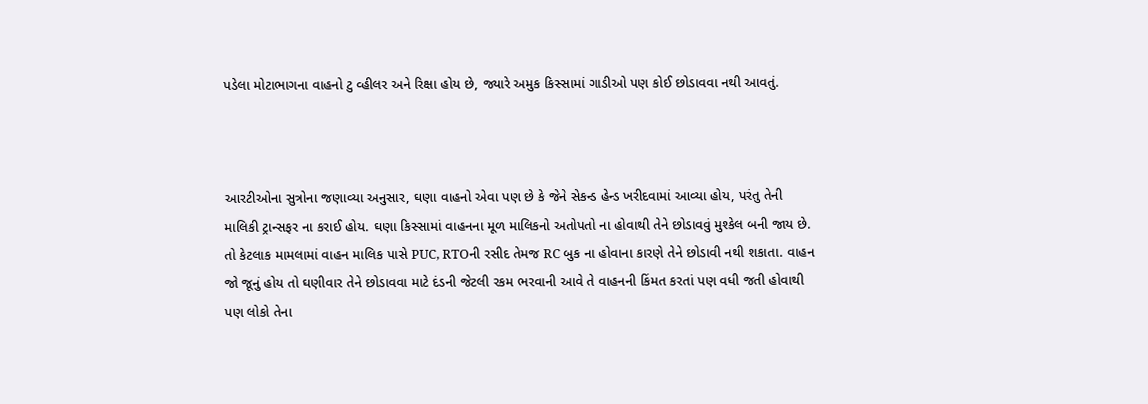પડેલા મોટાભાગના વાહનો ટુ વ્હીલર અને રિક્ષા હોય છે, જ્યારે અમુક કિસ્સામાં ગાડીઓ પણ કોઈ છોડાવવા નથી આવતું.



આરટીઓના સુત્રોના જણાવ્યા અનુસાર, ઘણા વાહનો એવા પણ છે કે જેને સેકન્ડ હેન્ડ ખરીદવામાં આવ્યા હોય, પરંતુ તેની માલિકી ટ્રાન્સફર ના કરાઈ હોય. ઘણા કિસ્સામાં વાહનના મૂળ માલિકનો અતોપતો ના હોવાથી તેને છોડાવવું મુશ્કેલ બની જાય છે. તો કેટલાક મામલામાં વાહન માલિક પાસે PUC, RTOની રસીદ તેમજ RC બુક ના હોવાના કારણે તેને છોડાવી નથી શકાતા. વાહન જો જૂનું હોય તો ઘણીવાર તેને છોડાવવા માટે દંડની જેટલી રકમ ભરવાની આવે તે વાહનની કિંમત કરતાં પણ વધી જતી હોવાથી પણ લોકો તેના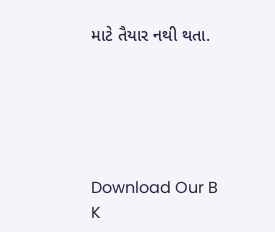માટે તૈયાર નથી થતા.





Download Our B K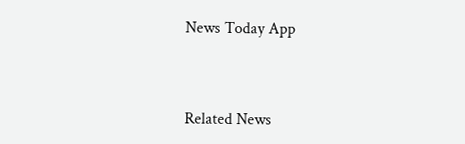News Today App



Related News